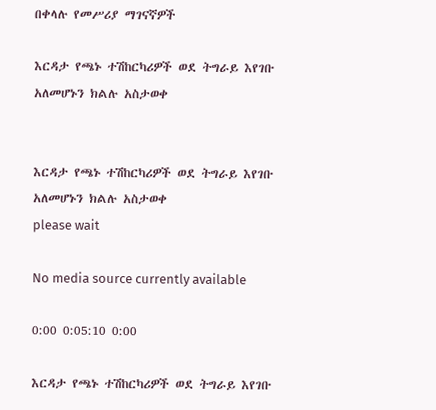በቀላሉ የመሥሪያ ማገናኛዎች

እርዳታ የጫኑ ተሽከርካሪዎች ወደ ትግራይ እየገቡ አለመሆኑን ክልሉ አስታወቀ


እርዳታ የጫኑ ተሽከርካሪዎች ወደ ትግራይ እየገቡ አለመሆኑን ክልሉ አስታወቀ
please wait

No media source currently available

0:00 0:05:10 0:00

እርዳታ የጫኑ ተሽከርካሪዎች ወደ ትግራይ እየገቡ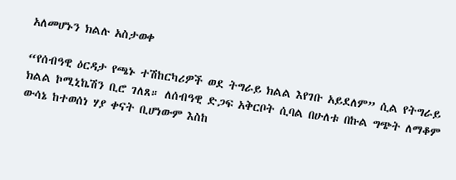አለመሆኑን ክልሉ አስታወቀ

“የሰብዓዊ ዕርዳታ የጫኑ ተሽከርካሪዎች ወደ ትግራይ ክልል እየገቡ አይደለም” ሲል የትግራይ ክልል ኮሚኒኬሽን ቢሮ ገለጸ። ለሰብዓዊ ድጋፍ አቅርቦት ሲባል በሁለቱ በኩል ግጭት ለማቆም ውሳኔ ከተወሰነ ሃያ ቀናት ቢሆነውም እስከ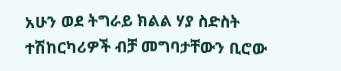አሁን ወደ ትግራይ ክልል ሃያ ስድስት ተሽከርካሪዎች ብቻ መግባታቸውን ቢሮው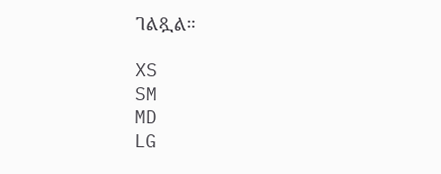ገልጿል።

XS
SM
MD
LG